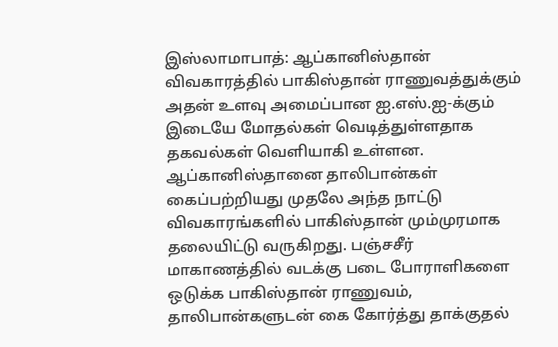இஸ்லாமாபாத்: ஆப்கானிஸ்தான் விவகாரத்தில் பாகிஸ்தான் ராணுவத்துக்கும் அதன் உளவு அமைப்பான ஐ.எஸ்.ஐ-க்கும் இடையே மோதல்கள் வெடித்துள்ளதாக தகவல்கள் வெளியாகி உள்ளன. ஆப்கானிஸ்தானை தாலிபான்கள் கைப்பற்றியது முதலே அந்த நாட்டு விவகாரங்களில் பாகிஸ்தான் மும்முரமாக தலையிட்டு வருகிறது. பஞ்சசீர் மாகாணத்தில் வடக்கு படை போராளிகளை ஒடுக்க பாகிஸ்தான் ராணுவம், தாலிபான்களுடன் கை கோர்த்து தாக்குதல்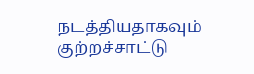நடத்தியதாகவும் குற்றச்சாட்டு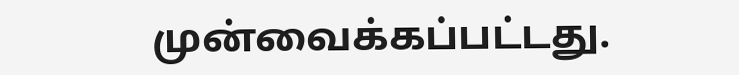முன்வைக்கப்பட்டது.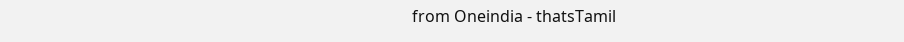from Oneindia - thatsTamil